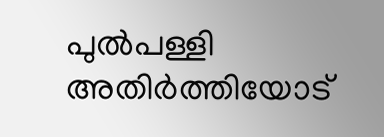പുൽപള്ളി അതിർത്തിയോട്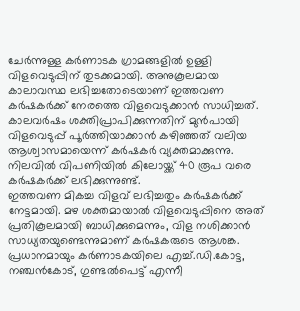ചേർന്നുള്ള കർണാടക ഗ്രാമങ്ങളിൽ ഉള്ളി വിളവെടുപ്പിന് തുടക്കമായി. അനുകൂലമായ കാലാവസ്ഥ ലഭിച്ചതോടെയാണ് ഇത്തവണ കർഷകർക്ക് നേരത്തെ വിളവെടുക്കാൻ സാധിച്ചത്.
കാലവർഷം ശക്തിപ്രാപിക്കുന്നതിന് മുൻപായി വിളവെടുപ്പ് പൂർത്തിയാക്കാൻ കഴിഞ്ഞത് വലിയ ആശ്വാസമായെന്ന് കർഷകർ വ്യക്തമാക്കുന്നു. നിലവിൽ വിപണിയിൽ കിലോയ്ക്ക് 40 രൂപ വരെ കർഷകർക്ക് ലഭിക്കുന്നുണ്ട്.
ഇത്തവണ മികച്ച വിളവ് ലഭിച്ചതും കർഷകർക്ക് നേട്ടമായി. മഴ ശക്തമായാൽ വിളവെടുപ്പിനെ അത് പ്രതികൂലമായി ബാധിക്കുമെന്നും, വിള നശിക്കാൻ സാധ്യതയുണ്ടെന്നുമാണ് കർഷകരുടെ ആശങ്ക.
പ്രധാനമായും കർണാടകയിലെ എച്ച്.ഡി.കോട്ട, നഞ്ചൻകോട്, ഗുണ്ടൽപെട്ട് എന്നീ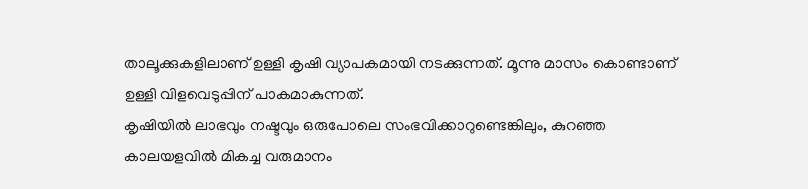താലൂക്കുകളിലാണ് ഉള്ളി കൃഷി വ്യാപകമായി നടക്കുന്നത്. മൂന്നു മാസം കൊണ്ടാണ് ഉള്ളി വിളവെടുപ്പിന് പാകമാകുന്നത്.
കൃഷിയിൽ ലാഭവും നഷ്ടവും ഒരുപോലെ സംഭവിക്കാറുണ്ടെങ്കിലും, കുറഞ്ഞ കാലയളവിൽ മികച്ച വരുമാനം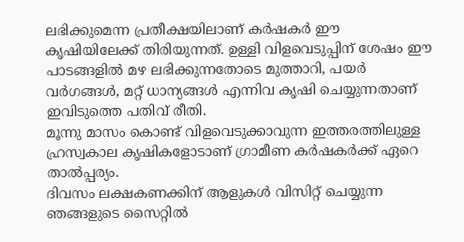ലഭിക്കുമെന്ന പ്രതീക്ഷയിലാണ് കർഷകർ ഈ കൃഷിയിലേക്ക് തിരിയുന്നത്. ഉള്ളി വിളവെടുപ്പിന് ശേഷം ഈ പാടങ്ങളിൽ മഴ ലഭിക്കുന്നതോടെ മുത്താറി, പയർ വർഗങ്ങൾ, മറ്റ് ധാന്യങ്ങൾ എന്നിവ കൃഷി ചെയ്യുന്നതാണ് ഇവിടുത്തെ പതിവ് രീതി.
മൂന്നു മാസം കൊണ്ട് വിളവെടുക്കാവുന്ന ഇത്തരത്തിലുള്ള ഹ്രസ്വകാല കൃഷികളോടാണ് ഗ്രാമീണ കർഷകർക്ക് ഏറെ താൽപ്പര്യം.
ദിവസം ലക്ഷകണക്കിന് ആളുകൾ വിസിറ്റ് ചെയ്യുന്ന ഞങ്ങളുടെ സൈറ്റിൽ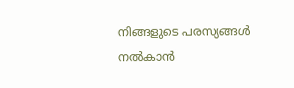നിങ്ങളുടെ പരസ്യങ്ങൾ നൽകാൻ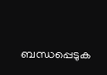ബന്ധപ്പെടുക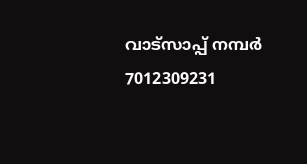വാട്സാപ്പ് നമ്പർ 7012309231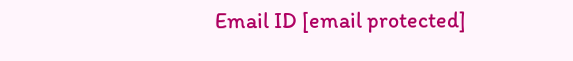Email ID [email protected]